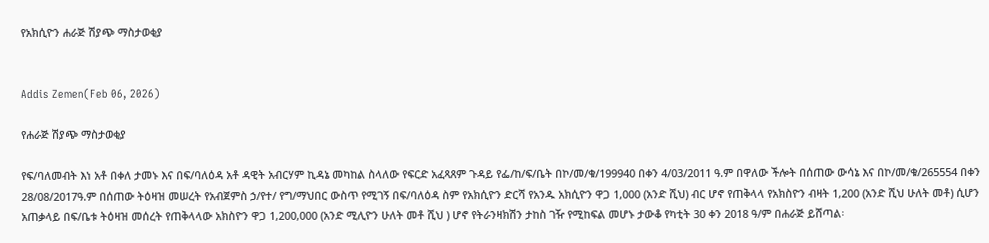የአክሲዮን ሐራጅ ሽያጭ ማስታወቂያ


Addis Zemen(Feb 06, 2026)

የሐራጅ ሽያጭ ማስታወቂያ

የፍ/ባለመብት እነ አቶ በቀለ ታመኑ እና በፍ/ባለዕዳ አቶ ዳዊት አብርሃም ኪዳኔ መካከል ስላለው የፍርድ አፈጻጸም ጉዳይ የፌ/ከ/ፍ/ቤት በኮ/መ/ቁ/199940 በቀን 4/03/2011 ዓ.ም በዋለው ችሎት በሰጠው ውሳኔ እና በኮ/መ/ቁ/265554 በቀን 28/08/2017ዓ.ም በሰጠው ትዕዛዝ መሠረት የአብጀምስ ኃ/የተ/ የግ/ማህበር ውስጥ የሚገኝ በፍ/ባለዕዳ ስም የአክሲዮን ድርሻ የአንዱ አክሲዮን ዋጋ 1,000 (አንድ ሺህ) ብር ሆኖ የጠቅላላ የአክስዮን ብዛት 1,200 (አንድ ሺህ ሁለት መቶ) ሲሆን አጠቃላይ በፍ/ቤቱ ትዕዛዝ መሰረት የጠቅላላው አክስዮን ዋጋ 1,200,000 (አንድ ሚሊዮን ሁለት መቶ ሺህ ) ሆኖ የትራንዛክሽን ታከስ ገዥ የሚከፍል መሆኑ ታውቆ የካቲት 30 ቀን 2018 ዓ/ም በሐራጅ ይሸጣል፡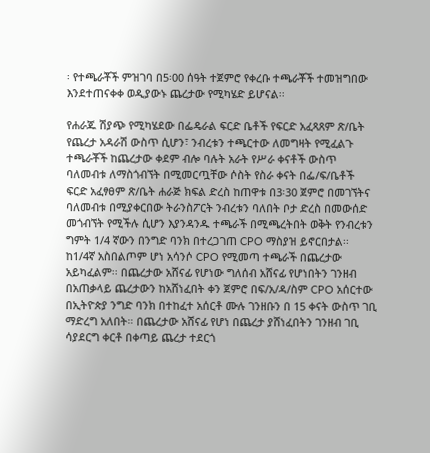፡ የተጫራቾች ምዝገባ በ5፡00 ሰዓት ተጀምሮ የቀረቡ ተጫራቾች ተመዝግበው እንደተጠናቀቀ ወዲያውኑ ጨረታው የሚካሄድ ይሆናል፡፡

የሐራጁ ሽያጭ የሚካሄደው በፌዴራል ፍርድ ቤቶች የፍርድ አፈጻጸም ጽ/ቤት የጨረታ አዳራሽ ውስጥ ሲሆን፣ ንብረቱን ተጫርተው ለመግዛት የሚፈልጉ ተጫራቾች ከጨረታው ቀደም ብሎ ባሉት አራት የሥራ ቀናቶች ውስጥ ባለመብቱ ለማስጎብኘት በሚመርጧቸው ሶስት የስራ ቀናት በፌ/ፍ/ቤቶች ፍርድ አፈፃፀም ጽ/ቤት ሐራጅ ክፍል ድረስ ከጠዋቱ በ3፡30 ጀምሮ በመገኘትና ባለመብቱ በሚያቀርበው ትራንስፖርት ንብረቱን ባለበት ቦታ ድረስ በመውሰድ መጎብኘት የሚችሉ ሲሆን እያንዳንዱ ተጫራች በሚጫረትበት ወቅት የንብረቱን ግምት 1/4 ኛውን በንግድ ባንክ በተረጋገጠ CPO ማስያዝ ይኖርበታል፡፡ ከ1/4ኛ አስበልጦም ሆነ አሳንሶ CPO የሚመጣ ተጫራች በጨረታው አይካፈልም፡፡ በጨረታው አሸናፊ የሆነው ግለሰብ አሸናፊ የሆነበትን ገንዘብ በአጠቃላይ ጨረታውን ከአሸነፈበት ቀን ጀምሮ በፍ/አ/ዳ/ስም CPO አሰርተው በኢትዮጵያ ንግድ ባንክ በተከፈተ አሰርቶ ሙሉ ገንዘቡን በ 15 ቀናት ውስጥ ገቢ ማድረግ አለበት። በጨረታው አሸናፊ የሆነ በጨረታ ያሸነፈበትን ገንዘብ ገቢ ሳያደርግ ቀርቶ በቀጣይ ጨረታ ተደርጎ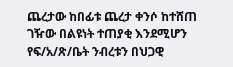ጨረታው ከበፊቱ ጨረታ ቀንሶ ከተሸጠ ገዥው በልዩነት ተጠያቂ እንደሚሆን የፍ/አ/ጽ/ቤት ንብረቱን በህጋዊ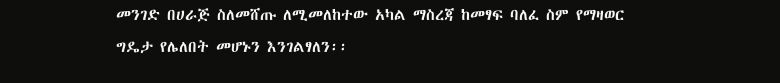መንገድ በሀራጅ ስለመሸጡ ለሚመለከተው አካል ማስረጃ ከመፃፍ ባለፈ ስም የማዛወር ግዴታ የሌለበት መሆኑን እንገልፃለን፡፡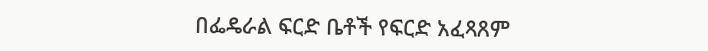በፌዴራል ፍርድ ቤቶች የፍርድ አፈጻጸም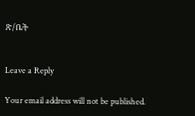ጽ/ቤት


Leave a Reply

Your email address will not be published.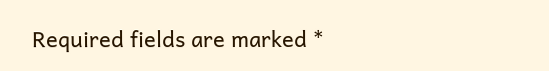Required fields are marked *